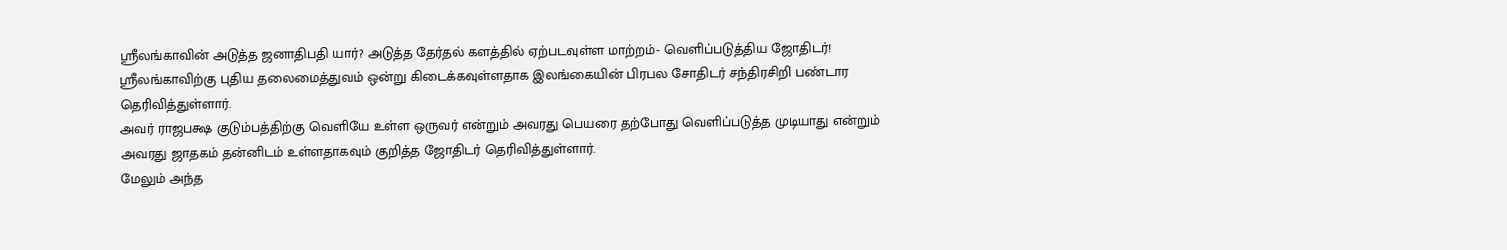ஸ்ரீலங்காவின் அடுத்த ஜனாதிபதி யார்? அடுத்த தேர்தல் களத்தில் ஏற்படவுள்ள மாற்றம்- வெளிப்படுத்திய ஜோதிடர்!
ஸ்ரீலங்காவிற்கு புதிய தலைமைத்துவம் ஒன்று கிடைக்கவுள்ளதாக இலங்கையின் பிரபல சோதிடர் சந்திரசிறி பண்டார தெரிவித்துள்ளார்.
அவர் ராஜபக்ஷ குடும்பத்திற்கு வெளியே உள்ள ஒருவர் என்றும் அவரது பெயரை தற்போது வெளிப்படுத்த முடியாது என்றும் அவரது ஜாதகம் தன்னிடம் உள்ளதாகவும் குறித்த ஜோதிடர் தெரிவித்துள்ளார்.
மேலும் அந்த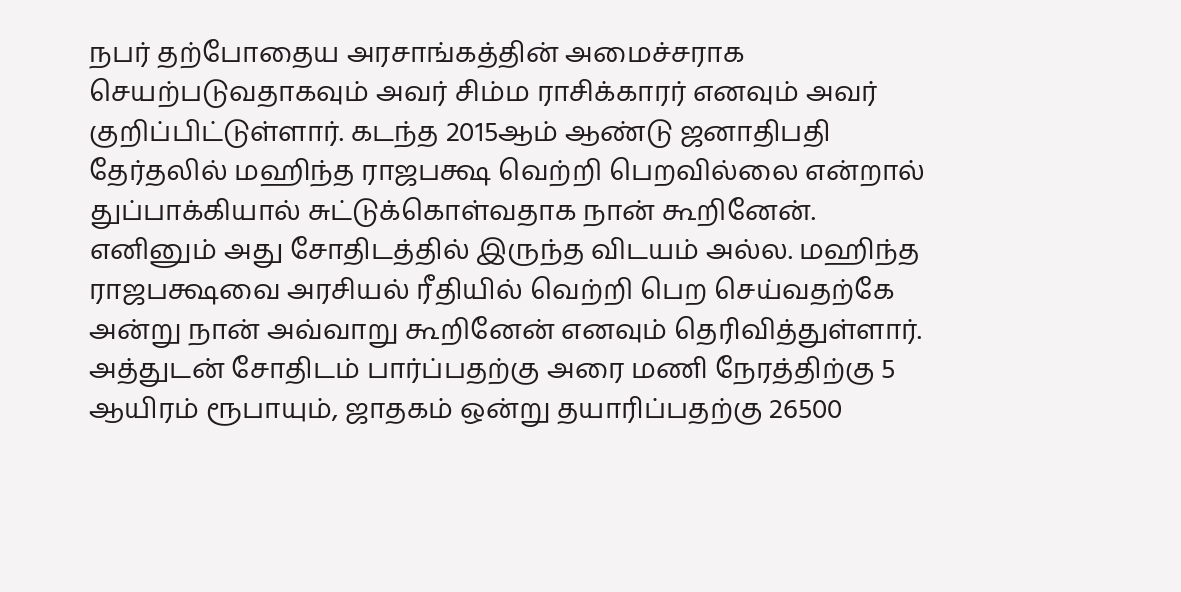நபர் தற்போதைய அரசாங்கத்தின் அமைச்சராக செயற்படுவதாகவும் அவர் சிம்ம ராசிக்காரர் எனவும் அவர் குறிப்பிட்டுள்ளார். கடந்த 2015ஆம் ஆண்டு ஜனாதிபதி தேர்தலில் மஹிந்த ராஜபக்ஷ வெற்றி பெறவில்லை என்றால் துப்பாக்கியால் சுட்டுக்கொள்வதாக நான் கூறினேன்.
எனினும் அது சோதிடத்தில் இருந்த விடயம் அல்ல. மஹிந்த ராஜபக்ஷவை அரசியல் ரீதியில் வெற்றி பெற செய்வதற்கே அன்று நான் அவ்வாறு கூறினேன் எனவும் தெரிவித்துள்ளார்.
அத்துடன் சோதிடம் பார்ப்பதற்கு அரை மணி நேரத்திற்கு 5 ஆயிரம் ரூபாயும், ஜாதகம் ஒன்று தயாரிப்பதற்கு 26500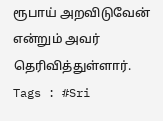ரூபாய் அறவிடுவேன் என்றும் அவர் தெரிவித்துள்ளார்.
Tags : #Sri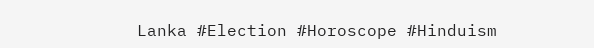Lanka #Election #Horoscope #Hinduism